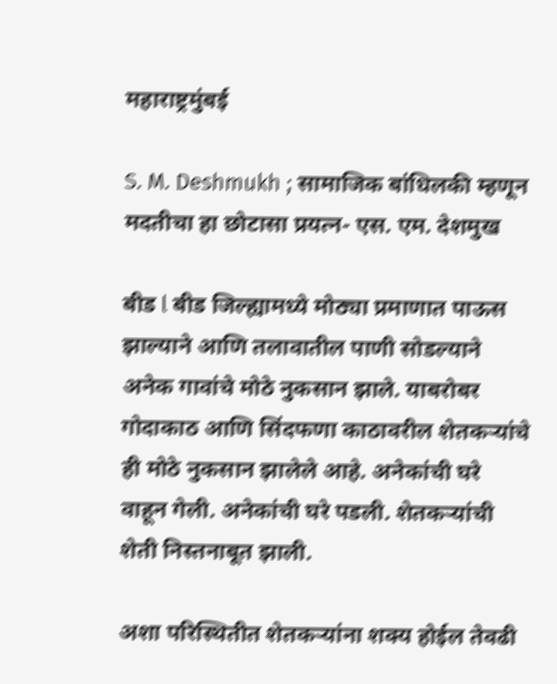महाराष्ट्रमुंबई

S. M. Deshmukh ; सामाजिक बांधिलकी म्हणून मदतीचा हा छोटासा प्रयत्न- एस. एम. देशमुख

बीड l बीड जिल्ह्यामध्ये मोठ्या प्रमाणात पाऊस झाल्याने आणि तलावातील पाणी सोडल्याने अनेक गावांचे मोठे नुकसान झाले. याबरोबर गोदाकाठ आणि सिंदफणा काठावरील शेतकऱ्यांचे ही मोठे नुकसान झालेले आहे. अनेकांची घरे वाहून गेली. अनेकांची घरे पडली. शेतकऱ्यांची शेती निस्तनाबूत झाली.

अशा परिस्थितीत शेतकऱ्यांना शक्य होईल तेवढी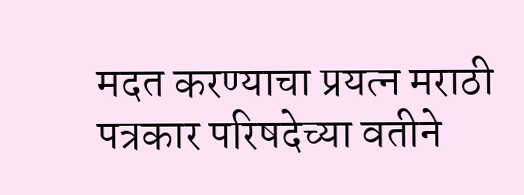मदत करण्याचा प्रयत्न मराठी पत्रकार परिषदेच्या वतीने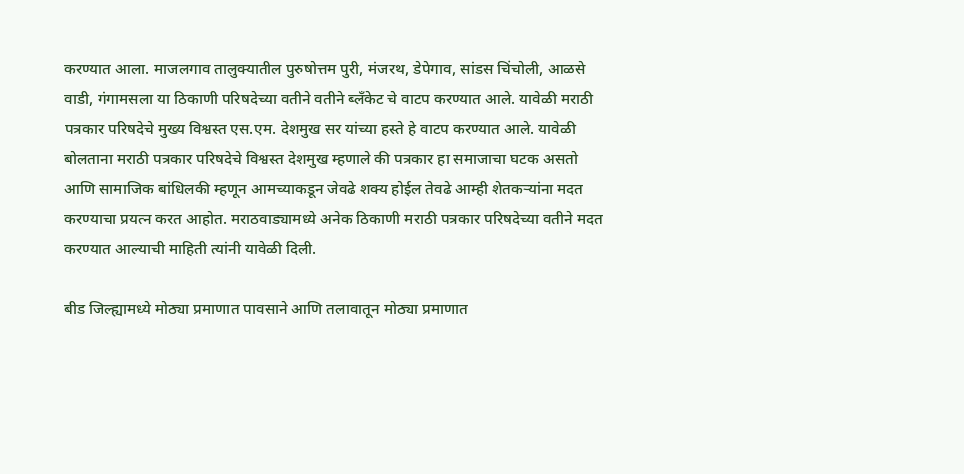करण्यात आला. माजलगाव तालुक्यातील पुरुषोत्तम पुरी, मंजरथ, डेपेगाव, सांडस चिंचोली, आळसे वाडी, गंगामसला या ठिकाणी परिषदेच्या वतीने वतीने ब्लॅंकेट चे वाटप करण्यात आले. यावेळी मराठी पत्रकार परिषदेचे मुख्य विश्वस्त एस.एम. देशमुख सर यांच्या हस्ते हे वाटप करण्यात आले. यावेळी बोलताना मराठी पत्रकार परिषदेचे विश्वस्त देशमुख म्हणाले की पत्रकार हा समाजाचा घटक असतो आणि सामाजिक बांधिलकी म्हणून आमच्याकडून जेवढे शक्य होईल तेवढे आम्ही शेतकऱ्यांना मदत करण्याचा प्रयत्न करत आहोत. मराठवाड्यामध्ये अनेक ठिकाणी मराठी पत्रकार परिषदेच्या वतीने मदत करण्यात आल्याची माहिती त्यांनी यावेळी दिली.

बीड जिल्ह्यामध्ये मोठ्या प्रमाणात पावसाने आणि तलावातून मोठ्या प्रमाणात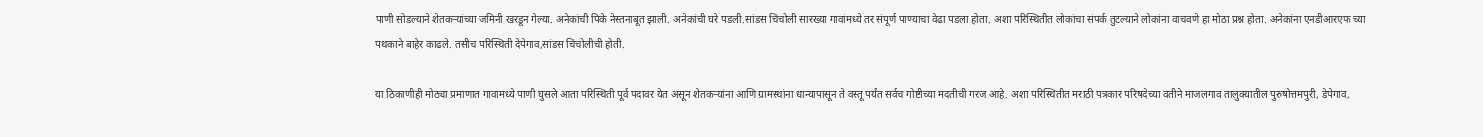पाणी सोडल्याने शेतकऱ्यांच्या जमिनी खरडून गेल्या. अनेकांची पिके नेस्तनाबूत झाली. अनेकांची घरे पडली.सांडस चिंचोली सारख्या गावांमध्ये तर संपूर्ण पाण्याचा वेढा पडला होता. अशा परिस्थितीत लोकांचा संपर्क तुटल्याने लोकांना वाचवणे हा मोठा प्रश्न होता. अनेकांना एनडीआरएफ च्या पथकाने बाहेर काढले. तसीच परिस्थिती देपेगाव,सांडस चिंचोलीची होती.

या ठिकाणीही मोठ्या प्रमाणात गावामध्ये पाणी घुसले आता परिस्थिती पूर्व पदावर येत असून शेतकऱ्यांना आणि ग्रामस्थांना धान्यापासून ते वस्तू पर्यंत सर्वच गोष्टीच्या मदतीची गरज आहे. अशा परिस्थितीत मराठी पत्रकार परिषदेच्या वतीने माजलगाव तालुक्यातील पुरुषोत्तमपुरी, डेपेगाव,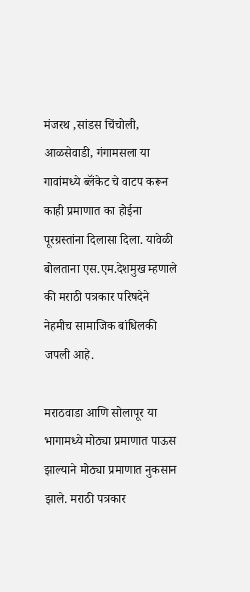मंजरथ ,सांडस चिंचोली, आळसेवाडी, गंगामसला या गावांमध्ये ब्लॅंकेट चे वाटप करून काही प्रमाणात का होईना पूरग्रस्तांना दिलासा दिला. यावेळी बोलताना एस.एम.देशमुख म्हणाले की मराठी पत्रकार परिषदेने नेहमीच सामाजिक बांधिलकी जपली आहे.

मराठवाडा आणि सोलापूर या भागामध्ये मोठ्या प्रमाणात पाऊस झाल्याने मोठ्या प्रमाणात नुकसान झाले. मराठी पत्रकार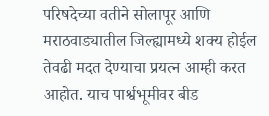परिषदेच्या वतीने सोलापूर आणि मराठवाड्यातील जिल्ह्यामध्ये शक्य होईल तेवढी मदत देण्याचा प्रयत्न आम्ही करत आहोत. याच पार्श्वभूमीवर बीड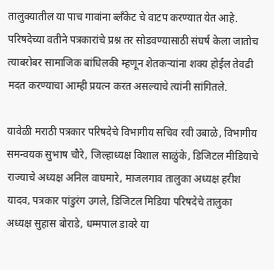तालुक्यातील या पाच गावांना ब्लॅंकेट चे वाटप करण्यात येत आहे. परिषदेच्या वतीने पत्रकारांचे प्रश्न तर सोडवण्यासाठी संघर्ष केला जातोच त्याबरोबर सामाजिक बांधिलकी म्हणून शेतकऱ्यांना शक्य होईल तेवढी मदत करण्याचा आम्ही प्रयत्न करत असल्याचे त्यांनी सांगितले.

यावेळी मराठी पत्रकार परिषदेचे विभागीय सचिव रवी उबाळे, विभागीय समन्वयक सुभाष चौरे, जिल्हाध्यक्ष विशाल साळुंके, डिजिटल मीडियाचे राज्याचे अध्यक्ष अनिल वाघमारे, माजलगाव तालुका अध्यक्ष हरीश यादव, पत्रकार पांडुरंग उगले, डिजिटल मिडिया परिषदेचे तालुका अध्यक्ष सुहास बोराडे, धम्मपाल डावरे या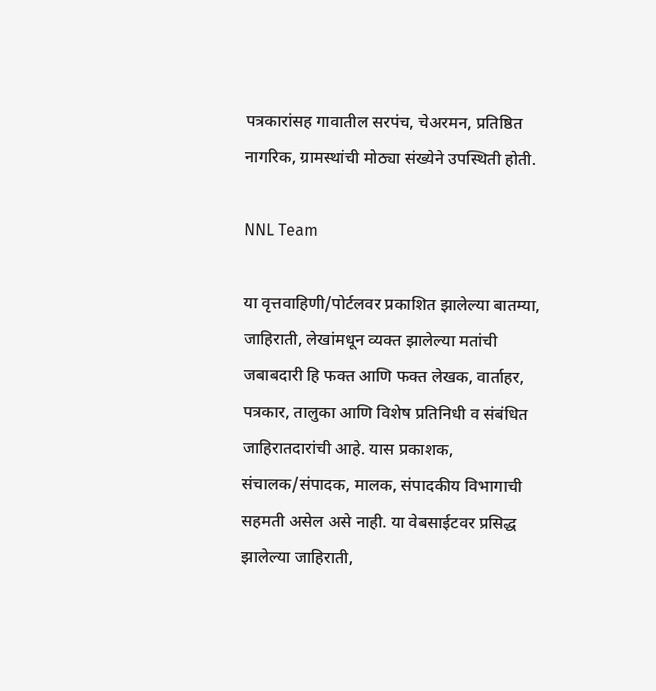पत्रकारांसह गावातील सरपंच, चेअरमन, प्रतिष्ठित नागरिक, ग्रामस्थांची मोठ्या संख्येने उपस्थिती होती.

NNL Team

या वृत्तवाहिणी/पोर्टलवर प्रकाशित झालेल्या बातम्या, जाहिराती, लेखांमधून व्यक्त झालेल्या मतांची जबाबदारी हि फक्त आणि फक्त लेखक, वार्ताहर, पत्रकार, तालुका आणि विशेष प्रतिनिधी व संबंधित जाहिरातदारांची आहे. यास प्रकाशक, संचालक/संपादक, मालक, संपादकीय विभागाची सहमती असेल असे नाही. या वेबसाईटवर प्रसिद्ध झालेल्या जाहिराती,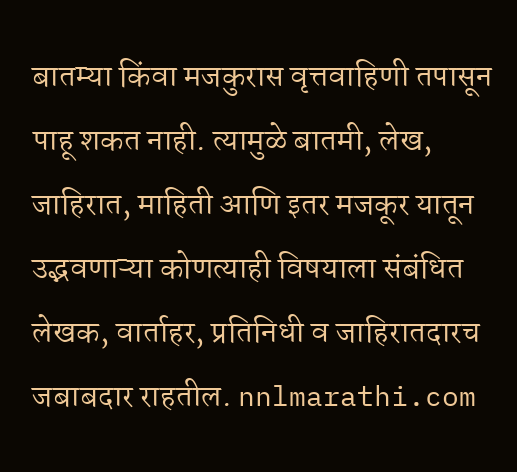बातम्या किंवा मजकुरास वृत्तवाहिणी तपासून पाहू शकत नाही. त्यामुळे बातमी, लेख, जाहिरात, माहिती आणि इतर मजकूर यातून उद्भवणाऱ्या कोणत्याही विषयाला संबंधित लेखक, वार्ताहर, प्रतिनिधी व जाहिरातदारच जबाबदार राहतील. nnlmarathi.com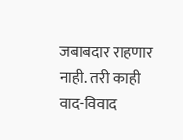जबाबदार राहणार नाही. तरी काही वाद-विवाद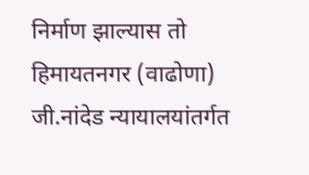निर्माण झाल्यास तो हिमायतनगर (वाढोणा) जी.नांदेड न्यायालयांतर्गत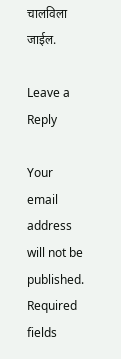चालविला जाईल.

Leave a Reply

Your email address will not be published. Required fields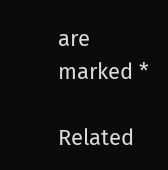are marked *

Related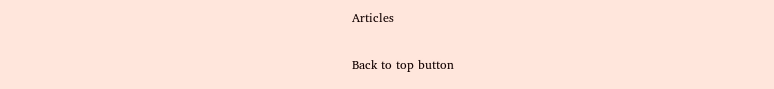Articles

Back to top button